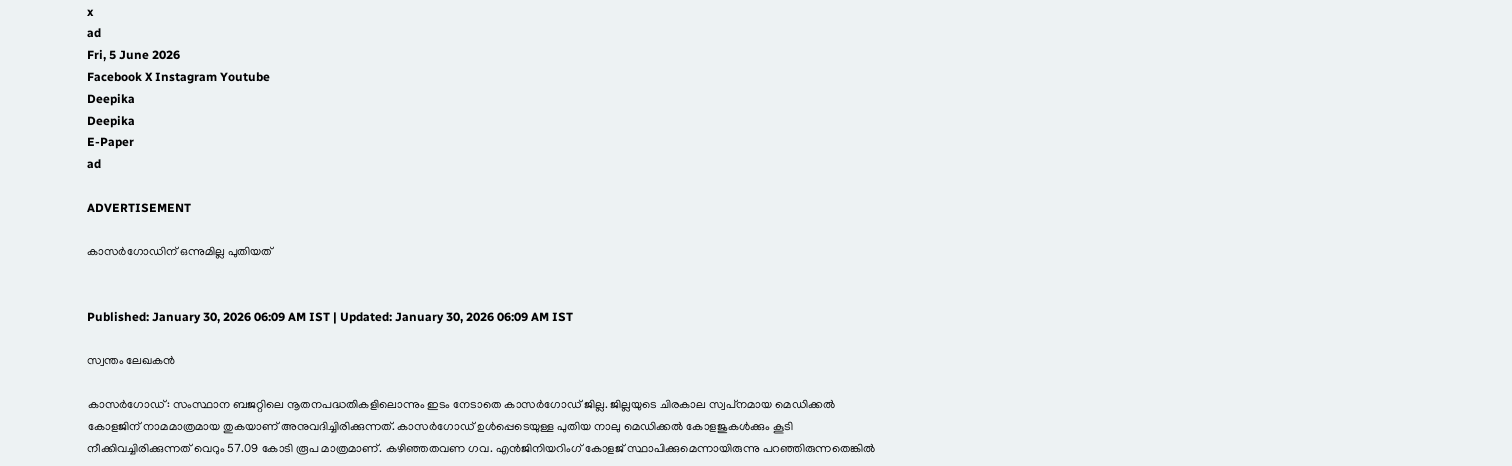x
ad
Fri, 5 June 2026
Facebook X Instagram Youtube
Deepika
Deepika
E-Paper
ad

ADVERTISEMENT

കാസർഗോഡിന് ഒന്നുമില്ല പുതിയത്


Published: January 30, 2026 06:09 AM IST | Updated: January 30, 2026 06:09 AM IST

സ്വന്തം ലേഖകൻ

കാസര്‍ഗോഡ്: സംസ്ഥാന ബജറ്റിലെ നൂതനപദ്ധതികളിലൊന്നും ഇടം നേടാതെ കാസര്‍ഗോഡ് ജില്ല. ജില്ലയുടെ ചിരകാല സ്വപ്‌നമായ മെഡിക്കല്‍ കോളജിന് നാമമാത്രമായ തുകയാണ് അനുവദിച്ചിരിക്കുന്നത്. കാസര്‍ഗോഡ് ഉള്‍പ്പെടെയുള്ള പുതിയ നാലു മെഡിക്കല്‍ കോളജുകള്‍ക്കും കൂടി നീക്കിവച്ചിരിക്കുന്നത് വെറും 57.09 കോടി രൂപ മാത്രമാണ്. കഴിഞ്ഞതവണ ഗവ. എന്‍ജിനിയറിംഗ് കോളജ് സ്ഥാപിക്കുമെന്നായിരുന്നു പറഞ്ഞിരുന്നതെങ്കിൽ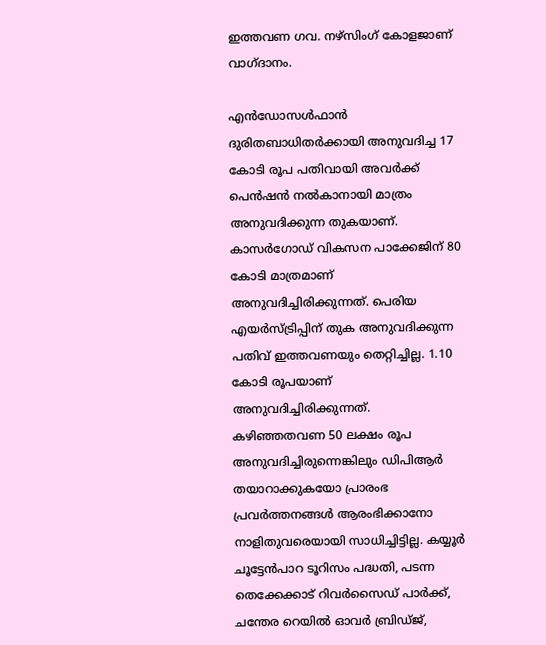ഇത്തവണ ഗവ. നഴ്‌സിംഗ് കോളജാണ് വാഗ്ദാനം.

എന്‍ഡോസള്‍ഫാന്‍ ദുരിതബാധിതര്‍ക്കായി അനുവദിച്ച 17 കോടി രൂപ പതിവായി അവര്‍ക്ക് പെന്‍ഷന്‍ നല്‍കാനായി മാത്രം അനുവദിക്കുന്ന തുകയാണ്. കാസര്‍ഗോഡ് വികസന പാക്കേജിന് 80 കോടി മാത്രമാണ് അനുവദിച്ചിരിക്കുന്നത്. പെരിയ എയര്‍സ്ട്രിപ്പിന് തുക അനുവദിക്കുന്ന പതിവ് ഇത്തവണയും തെറ്റിച്ചില്ല. 1.10 കോടി രൂപയാണ് അനുവദിച്ചിരിക്കുന്നത്. കഴിഞ്ഞതവണ 50 ലക്ഷം രൂപ അനുവദിച്ചിരുന്നെങ്കിലും ഡിപിആര്‍ തയാറാക്കുകയോ പ്രാരംഭ പ്രവര്‍ത്തനങ്ങള്‍ ആരംഭിക്കാനോ നാളിതുവരെയായി സാധിച്ചിട്ടില്ല. കയ്യൂര്‍ ചൂട്ടേന്‍പാറ ടൂറിസം പദ്ധതി, പടന്ന തെക്കേക്കാട് റിവര്‍സൈഡ് പാര്‍ക്ക്, ചന്തേര റെയില്‍ ഓവര്‍ ബ്രിഡ്ജ്,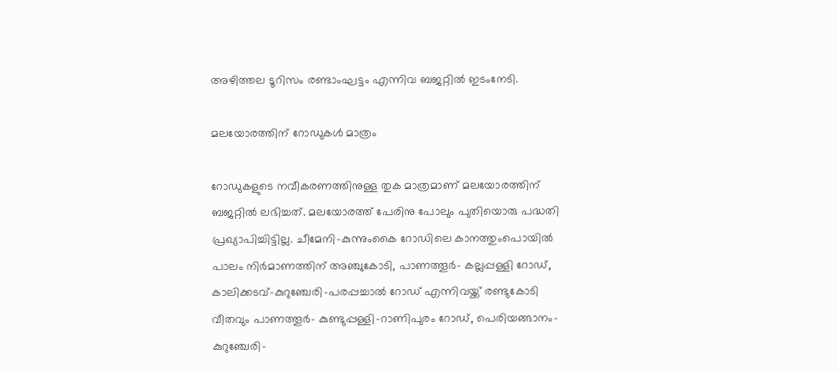അഴിത്തല ടൂറിസം രണ്ടാംഘട്ടം എന്നിവ ബജറ്റില്‍ ഇടംനേടി.

മലയോരത്തിന് റോഡുകള്‍ മാത്രം

റോഡുകളുടെ നവീകരണത്തിനുള്ള തുക മാത്രമാണ് മലയോരത്തിന് ബജറ്റില്‍ ലഭിച്ചത്. മലയോരത്ത് പേരിനു പോലും പുതിയൊരു പദ്ധതി പ്രഖ്യാപിച്ചിട്ടില്ല. ചീമേനി-കുന്നുംകൈ റോഡിലെ കാനത്തുംപൊയില്‍ പാലം നിര്‍മാണത്തിന് അഞ്ചുകോടി, പാണത്തൂര്‍- കല്ലപ്പള്ളി റോഡ്, കാലിക്കടവ്-കുറുഞ്ചേരി-പരപ്പച്ചാല്‍ റോഡ് എന്നിവയ്ക്ക് രണ്ടുകോടി വീതവും പാണത്തൂര്‍- കുണ്ടുപ്പള്ളി-റാണിപുരം റോഡ്, പെരിയങ്ങാനം-കുറുഞ്ചേരി-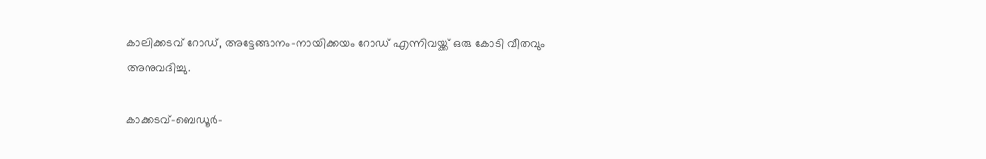കാലിക്കടവ് റോഡ്, അട്ടേങ്ങാനം-നായിക്കയം റോഡ് എന്നിവയ്ക്ക് ഒരു കോടി വീതവും അനുവദിച്ചു.

കാക്കടവ്-ബെഡൂര്‍-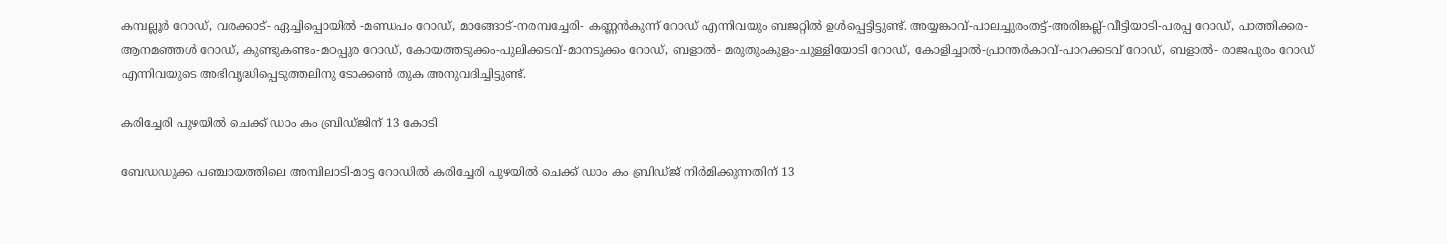കമ്പല്ലൂര്‍ റോഡ്, വരക്കാട്- ഏച്ചിപ്പൊയില്‍ -മണ്ഡപം റോഡ്, മാങ്ങോട്-നരമ്പച്ചേരി- കണ്ണന്‍കുന്ന് റോഡ് എന്നിവയും ബജറ്റില്‍ ഉള്‍പ്പെട്ടിട്ടുണ്ട്. അയ്യങ്കാവ്-പാലച്ചുരംതട്ട്-അരിങ്കല്ല്-വീട്ടിയാടി-പരപ്പ റോഡ്, പാത്തിക്കര-ആനമഞ്ഞള്‍ റോഡ്, കുണ്ടുകണ്ടം-മഠപ്പുര റോഡ്, കോയത്തടുക്കം-പുലിക്കടവ്-മാനടുക്കം റോഡ്, ബളാല്‍- മരുതുംകുളം-ചുള്ളിയോടി റോഡ്, കോളിച്ചാല്‍-പ്രാന്തര്‍കാവ്-പാറക്കടവ് റോഡ്, ബളാല്‍- രാജപുരം റോഡ് എന്നിവയുടെ അഭിവൃദ്ധിപ്പെടുത്തലിനു ടോക്കണ്‍ തുക അനുവദിച്ചിട്ടുണ്ട്.

കരിച്ചേരി പുഴയില്‍ ചെക്ക് ഡാം കം ബ്രിഡ്ജിന് 13 കോടി

ബേഡഡുക്ക പഞ്ചായത്തിലെ അമ്പിലാടി-മാട്ട റോഡില്‍ കരിച്ചേരി പുഴയില്‍ ചെക്ക് ഡാം കം ബ്രിഡ്ജ് നിര്‍മിക്കുന്നതിന് 13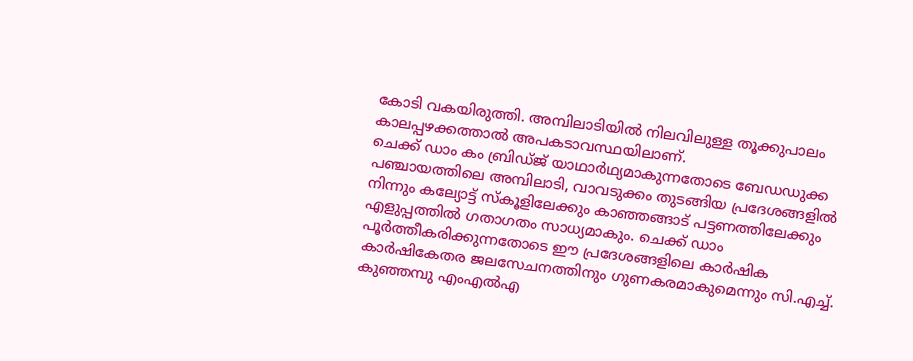കോടി വകയിരുത്തി. അമ്പിലാടിയില്‍ നിലവിലുള്ള തൂക്കുപാലം കാലപ്പഴക്കത്താല്‍ അപകടാവസ്ഥയിലാണ്.
ചെക്ക് ഡാം കം ബ്രിഡ്ജ് യാഥാര്‍ഥ്യമാകുന്നതോടെ ബേഡഡുക്ക പഞ്ചായത്തിലെ അമ്പിലാടി, വാവടുക്കം തുടങ്ങിയ പ്രദേശങ്ങളില്‍ നിന്നും കല്യോട്ട് സ്‌കൂളിലേക്കും കാഞ്ഞങ്ങാട് പട്ടണത്തിലേക്കും എളുപ്പത്തില്‍ ഗതാഗതം സാധ്യമാകും. ചെക്ക് ഡാം പൂര്‍ത്തീകരിക്കുന്നതോടെ ഈ പ്രദേശങ്ങളിലെ കാര്‍ഷിക കാര്‍ഷികേതര ജലസേചനത്തിനും ഗുണകരമാകുമെന്നും സി.എച്ച്. കുഞ്ഞമ്പു എംഎല്‍എ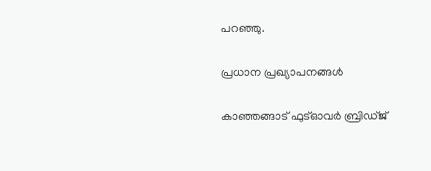പറഞ്ഞു.

പ്രധാന പ്രഖ്യാപനങ്ങള്‍

കാഞ്ഞങ്ങാട് ഫുട്‌ഓവര്‍ ബ്രിഡ്ജ്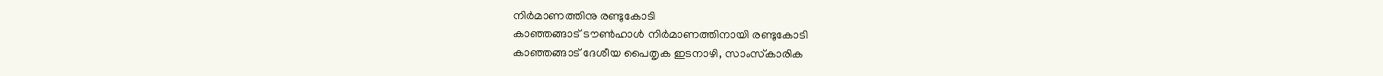നിര്‍മാണത്തിനു രണ്ടുകോടി
കാഞ്ഞങ്ങാട് ടൗണ്‍ഹാള്‍ നിര്‍മാണത്തിനായി രണ്ടുകോടി
കാഞ്ഞങ്ങാട് ദേശീയ പൈതൃക ഇടനാഴി, സാംസ്‌കാരിക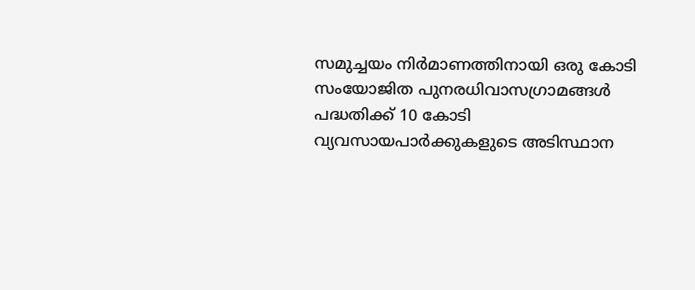സമുച്ചയം നിര്‍മാണത്തിനായി ഒരു കോടി
സംയോജിത പുനരധിവാസഗ്രാമങ്ങള്‍ പദ്ധതിക്ക് 10 കോടി
വ്യവസായപാര്‍ക്കുകളുടെ അടിസ്ഥാന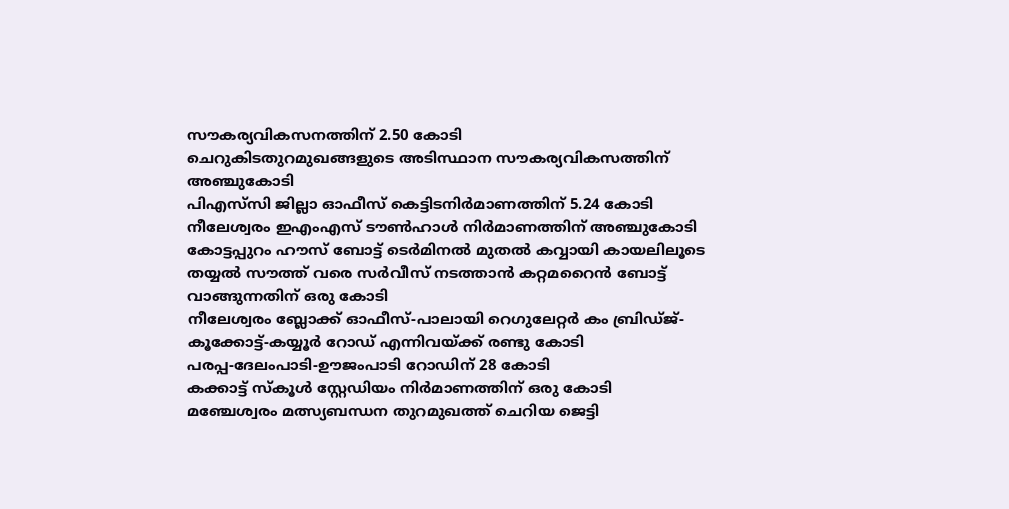സൗകര്യവികസനത്തിന് 2.50 കോടി
ചെറുകിടതുറമുഖങ്ങളുടെ അടിസ്ഥാന സൗകര്യവികസത്തിന് അഞ്ചുകോടി
പിഎസ്‌സി ജില്ലാ ഓഫീസ് കെട്ടിടനിര്‍മാണത്തിന് 5.24 കോടി
നീലേശ്വരം ഇഎംഎസ് ടൗണ്‍ഹാള്‍ നിര്‍മാണത്തിന് അഞ്ചുകോടി
കോട്ടപ്പുറം ഹൗസ് ബോട്ട് ടെര്‍മിനല്‍ മുതല്‍ കവ്വായി കായലിലൂടെ തയ്യല്‍ സൗത്ത് വരെ സര്‍വീസ് നടത്താന്‍ കറ്റമറൈന്‍ ബോട്ട് വാങ്ങുന്നതിന് ഒരു കോടി
നീലേശ്വരം ബ്ലോക്ക് ഓഫീസ്-പാലായി റെഗുലേറ്റര്‍ കം ബ്രിഡ്ജ്-കൂക്കോട്ട്-കയ്യൂര്‍ റോഡ് എന്നിവയ്ക്ക് രണ്ടു കോടി
പരപ്പ-ദേലംപാടി-ഊജംപാടി റോഡിന് 28 കോടി
കക്കാട്ട് സ്‌കൂള്‍ സ്റ്റേഡിയം നിര്‍മാണത്തിന് ഒരു കോടി
മഞ്ചേശ്വരം മത്സ്യബന്ധന തുറമുഖത്ത് ചെറിയ ജെട്ടി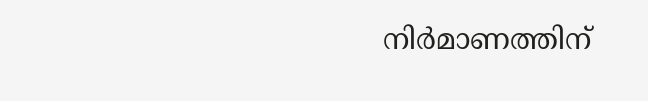നിര്‍മാണത്തിന്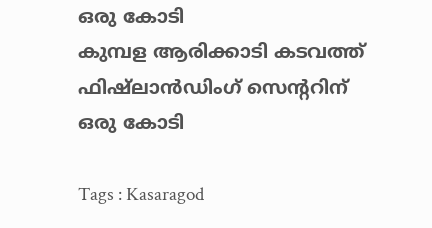ഒരു കോടി
കുമ്പള ആരിക്കാടി കടവത്ത് ഫിഷ്‌ലാന്‍ഡിംഗ് സെന്‍ററിന് ഒരു കോടി

Tags : Kasaragod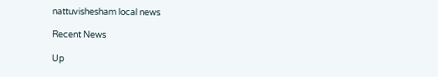nattuvishesham local news

Recent News

Up